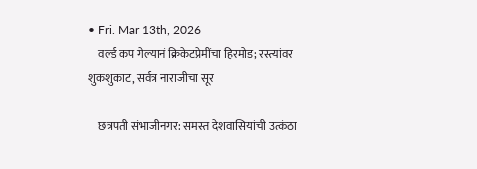• Fri. Mar 13th, 2026
    वर्ल्ड कप गेल्यानं क्रिकेटप्रेमींचा हिरमोड; रस्त्यांवर शुकशुकाट, सर्वत्र नाराजीचा सूर

    छत्रपती संभाजीनगर: समस्त देशवासियांची उत्कंठा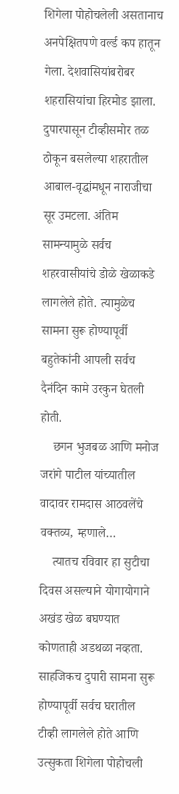शिगेला पोहोचलेली असतानाच अनपेक्षितपणे वर्ल्ड कप हातून गेला. देशवासियांबरोबर शहरासियांचा हिरमोड झाला. दुपारपासून टीव्हीसमोर तळ ठोकून बसलेल्या शहरातील आबाल-वृद्धांमधून नाराजीचा सूर उमटला. अंतिम सामन्यामुळे सर्वच शहरवासीयांचे डोळे खेळाकडे लागलेले होते. त्यामुळेच सामना सुरू होण्यापूर्वी बहुतेकांनी आपली सर्वच दैनंदिन कामे उरकुन घेतली होती.
    छगन भुजबळ आणि मनोज जरांगे पाटील यांच्यातील वादावर रामदास आठवलेंचे वक्तव्य, म्हणाले…
    त्यातच रविवार हा सुटीचा दिवस असल्याने योगायोगाने अखंड खेळ बघण्यात कोणताही अडथळा नव्हता. साहजिकच दुपारी सामना सुरू होण्यापूर्वी सर्वच घरातील टीव्ही लागलेले होते आणि उत्सुकता शिगेला पोहोचली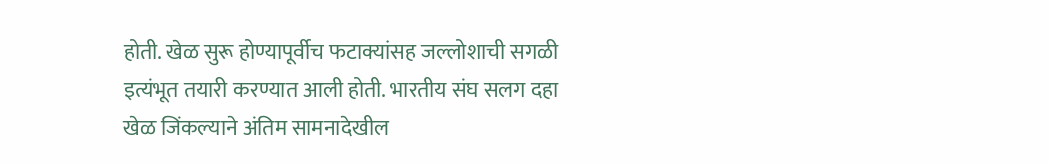होती. खेळ सुरू होण्यापूर्वीच फटाक्यांसह जल्लोशाची सगळी इत्यंभूत तयारी करण्यात आली होती. भारतीय संघ सलग दहा खेळ जिंकल्याने अंतिम सामनादेखील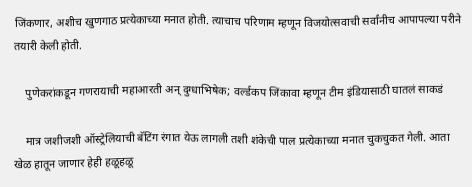जिंकणार, अशीच खुणगाठ प्रत्येकाच्या मनात होती. त्याचाच परिणाम म्हणून विजयोत्सवाची सर्वांनीच आपापल्या परीने तयारी केली होती.

    पुणेकरांकडून गणरायाची महाआरती अन् दुग्धाभिषेक; वर्ल्डकप जिंकावा म्हणून टीम इंडियासाठी घातलं साकडं

    मात्र जशीजशी ऑस्ट्रेलियाची बॅटिंग रंगात येऊ लागली तशी शंकेची पाल प्रत्येकाच्या मनात चुकचुकत गेली. आता खेळ हातून जाणार हेही हळूहळू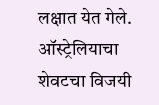लक्षात येत गेले. ऑस्ट्रेलियाचा शेवटचा विजयी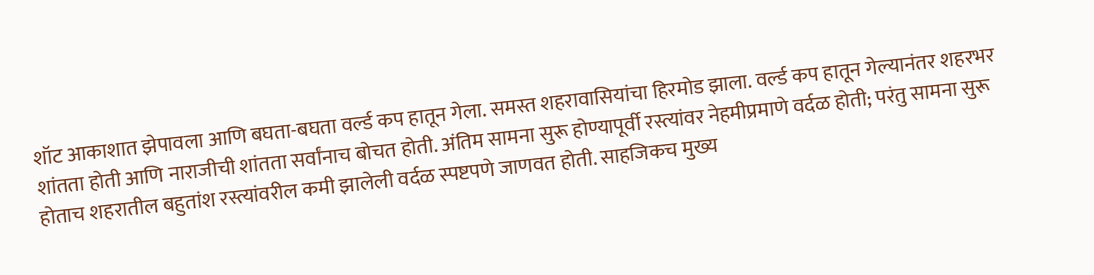शॉट आकाशात झेपावला आणि बघता-बघता वर्ल्ड कप हातून गेला. समस्त शहरावासियांचा हिरमोड झाला. वर्ल्ड कप हातून गेल्यानंतर शहरभर शांतता होती आणि नाराजीची शांतता सर्वांनाच बोचत होती. अंतिम सामना सुरू होण्यापूर्वी रस्त्यांवर नेहमीप्रमाणे वर्दळ होती; परंतु सामना सुरू होताच शहरातील बहुतांश रस्त्यांवरील कमी झालेली वर्दळ स्पष्टपणे जाणवत होती. साहजिकच मुख्य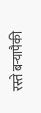रस्ते बऱ्यापैकी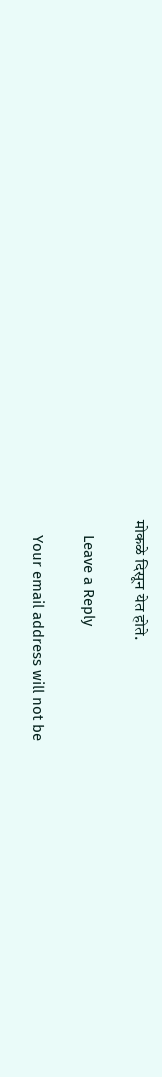मोकळे दिसून येत होते.

    Leave a Reply

    Your email address will not be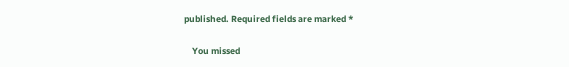published. Required fields are marked *

    You missed